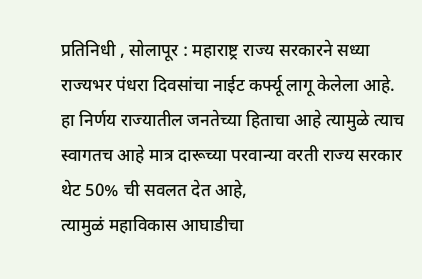प्रतिनिधी , सोलापूर : महाराष्ट्र राज्य सरकारने सध्या राज्यभर पंधरा दिवसांचा नाईट कर्फ्यू लागू केलेला आहे.
हा निर्णय राज्यातील जनतेच्या हिताचा आहे त्यामुळे त्याच स्वागतच आहे मात्र दारूच्या परवान्या वरती राज्य सरकार थेट 50% ची सवलत देत आहे,
त्यामुळं महाविकास आघाडीचा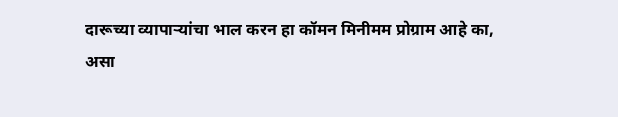दारूच्या व्यापाऱ्यांचा भाल करन हा कॉमन मिनीमम प्रोग्राम आहे का,
असा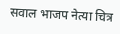सवाल भाजप नेत्या चित्र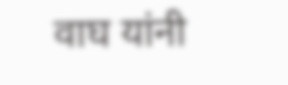वाघ यांनी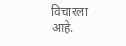विचारला आहे.